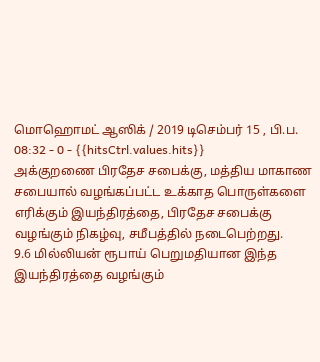மொஹொமட் ஆஸிக் / 2019 டிசெம்பர் 15 , பி.ப. 08:32 - 0 - {{hitsCtrl.values.hits}}
அக்குறணை பிரதேச சபைக்கு, மத்திய மாகாண சபையால் வழங்கப்பட்ட உக்காத பொருள்களை எரிக்கும் இயந்திரத்தை, பிரதேச சபைக்கு வழங்கும் நிகழ்வு, சமீபத்தில் நடைபெற்றது.
9.6 மில்லியன் ரூபாய் பெறுமதியான இந்த இயந்திரத்தை வழங்கும்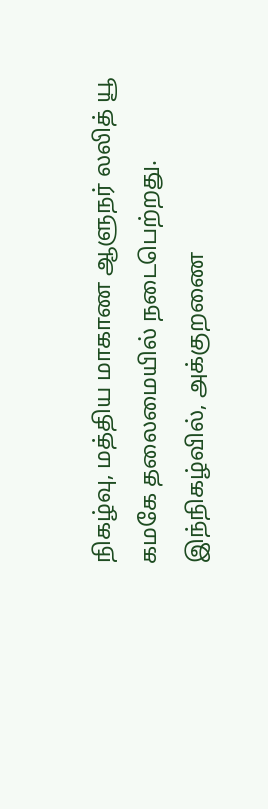நிகழ்வு, மத்திய மாகாண ஆளுநர் லலித் யூ கமகே தலைமையில் நடைபெற்றது. இந்நிகழ்வில், அக்குறணை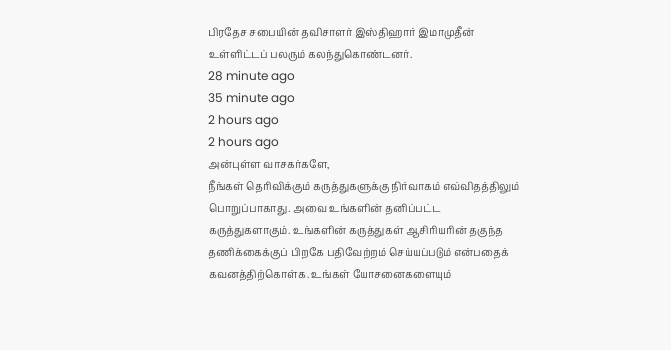பிரதேச சபையின் தவிசாளர் இஸ்திஹார் இமாமுதீன் உள்ளிட்டப் பலரும் கலந்துகொண்டனர்.
28 minute ago
35 minute ago
2 hours ago
2 hours ago
அன்புள்ள வாசகர்களே,
நீங்கள் தெரிவிக்கும் கருத்துகளுக்கு நிர்வாகம் எவ்விதத்திலும் பொறுப்பாகாது. அவை உங்களின் தனிப்பட்ட கருத்துகளாகும். உங்களின் கருத்துகள் ஆசிரியரின் தகுந்த தணிக்கைக்குப் பிறகே பதிவேற்றம் செய்யப்படும் என்பதைக் கவனத்திற்கொள்க. உங்கள் யோசனைகளையும்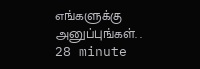எங்களுக்கு அனுப்புங்கள். .
28 minute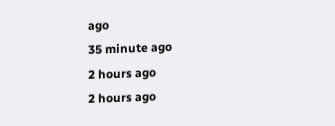ago
35 minute ago
2 hours ago
2 hours ago